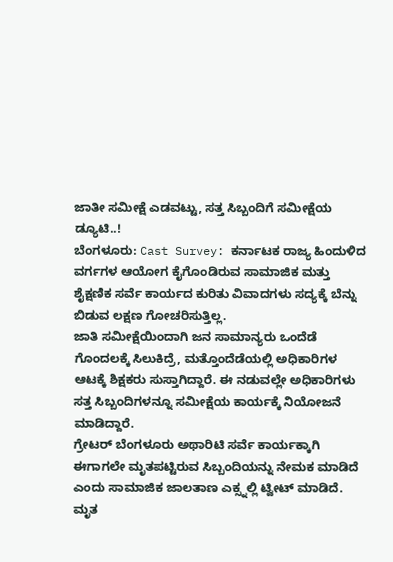ಜಾತೀ ಸಮೀಕ್ಷೆ ಎಡವಟ್ಟು, ಸತ್ತ ಸಿಬ್ಬಂದಿಗೆ ಸಮೀಕ್ಷೆಯ ಡ್ಯೂಟಿ..!
ಬೆಂಗಳೂರು: Cast Survey: ಕರ್ನಾಟಕ ರಾಜ್ಯ ಹಿಂದುಳಿದ ವರ್ಗಗಳ ಆಯೋಗ ಕೈಗೊಂಡಿರುವ ಸಾಮಾಜಿಕ ಮತ್ತು ಶೈಕ್ಷಣಿಕ ಸರ್ವೆ ಕಾರ್ಯದ ಕುರಿತು ವಿವಾದಗಳು ಸದ್ಯಕ್ಕೆ ಬೆನ್ನು ಬಿಡುವ ಲಕ್ಷಣ ಗೋಚರಿಸುತ್ತಿಲ್ಲ.
ಜಾತಿ ಸಮೀಕ್ಷೆಯಿಂದಾಗಿ ಜನ ಸಾಮಾನ್ಯರು ಒಂದೆಡೆ ಗೊಂದಲಕ್ಕೆ ಸಿಲುಕಿದ್ರೆ, ಮತ್ತೊಂದೆಡೆಯಲ್ಲಿ ಅಧಿಕಾರಿಗಳ ಆಟಕ್ಕೆ ಶಿಕ್ಷಕರು ಸುಸ್ತಾಗಿದ್ದಾರೆ. ಈ ನಡುವಲ್ಲೇ ಅಧಿಕಾರಿಗಳು ಸತ್ತ ಸಿಬ್ಬಂದಿಗಳನ್ನೂ ಸಮೀಕ್ಷೆಯ ಕಾರ್ಯಕ್ಕೆ ನಿಯೋಜನೆ ಮಾಡಿದ್ದಾರೆ.
ಗ್ರೇಟರ್ ಬೆಂಗಳೂರು ಅಥಾರಿಟಿ ಸರ್ವೆ ಕಾರ್ಯಕ್ಕಾಗಿ ಈಗಾಗಲೇ ಮೃತಪಟ್ಟಿರುವ ಸಿಬ್ಬಂದಿಯನ್ನು ನೇಮಕ ಮಾಡಿದೆ ಎಂದು ಸಾಮಾಜಿಕ ಜಾಲತಾಣ ಎಕ್ಸ್ನಲ್ಲಿ ಟ್ವೀಟ್ ಮಾಡಿದೆ.
ಮೃತ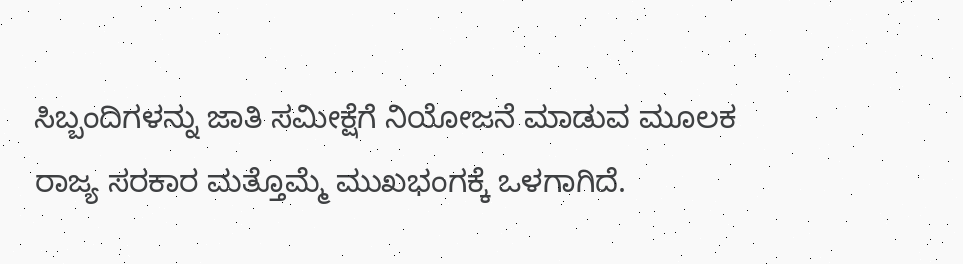ಸಿಬ್ಬಂದಿಗಳನ್ನು ಜಾತಿ ಸಮೀಕ್ಷೆಗೆ ನಿಯೋಜನೆ ಮಾಡುವ ಮೂಲಕ ರಾಜ್ಯ ಸರಕಾರ ಮತ್ತೊಮ್ಮೆ ಮುಖಭಂಗಕ್ಕೆ ಒಳಗಾಗಿದೆ.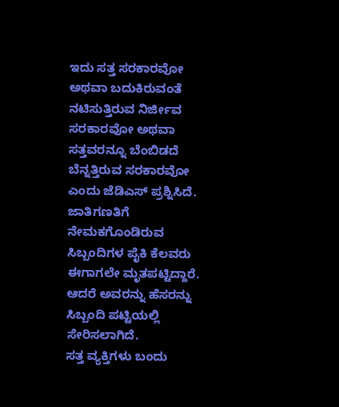ಇದು ಸತ್ತ ಸರಕಾರವೋ ಅಥವಾ ಬದುಕಿರುವಂತೆ ನಟಿಸುತ್ತಿರುವ ನಿರ್ಜೀವ ಸರಕಾರವೋ ಅಥವಾ ಸತ್ತವರನ್ನೂ ಬೆಂಬಿಡದೆ ಬೆನ್ನತ್ತಿರುವ ಸರಕಾರವೋ ಎಂದು ಜೆಡಿಎಸ್ ಪ್ರಶ್ನಿಸಿದೆ.
ಜಾತಿಗಣತಿಗೆ ನೇಮಕಗೊಂಡಿರುವ ಸಿಬ್ಬಂದಿಗಳ ಪೈಕಿ ಕೆಲವರು ಈಗಾಗಲೇ ಮೃತಪಟ್ಟಿದ್ದಾರೆ. ಆದರೆ ಅವರನ್ನು ಹೆಸರನ್ನು ಸಿಬ್ಬಂದಿ ಪಟ್ಟಿಯಲ್ಲಿ ಸೇರಿಸಲಾಗಿದೆ.
ಸತ್ತ ವ್ಯಕ್ತಿಗಳು ಬಂದು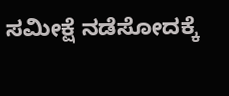ಸಮೀಕ್ಷೆ ನಡೆಸೋದಕ್ಕೆ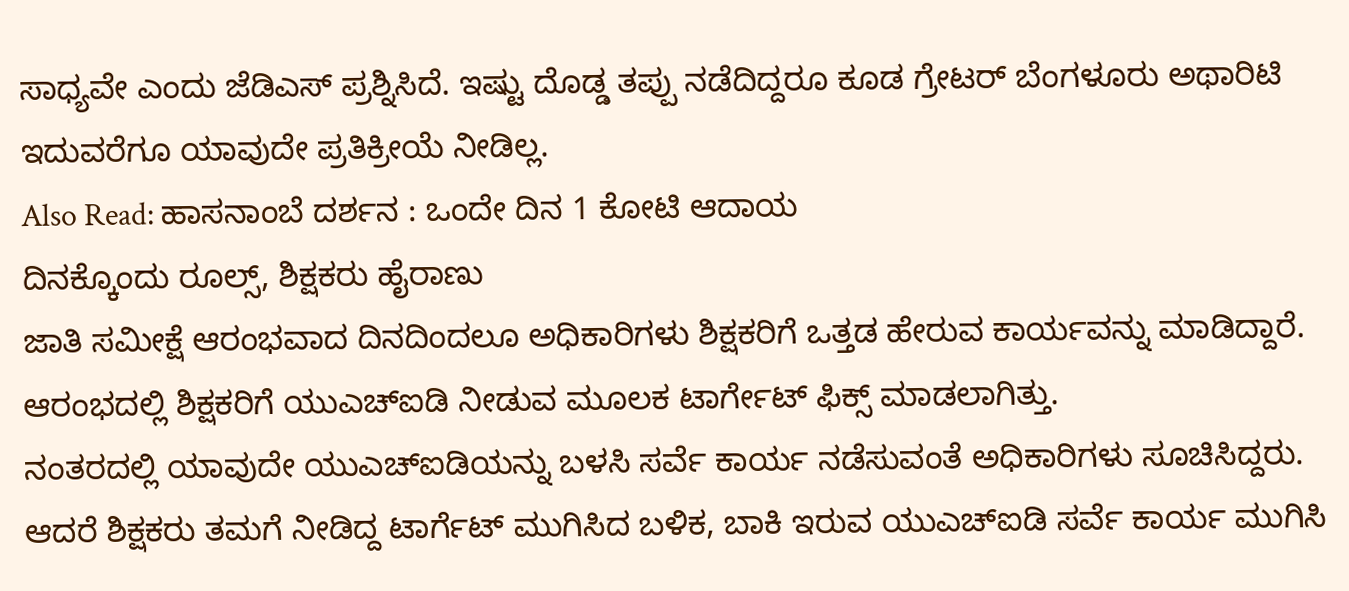ಸಾಧ್ಯವೇ ಎಂದು ಜೆಡಿಎಸ್ ಪ್ರಶ್ನಿಸಿದೆ. ಇಷ್ಟು ದೊಡ್ಡ ತಪ್ಪು ನಡೆದಿದ್ದರೂ ಕೂಡ ಗ್ರೇಟರ್ ಬೆಂಗಳೂರು ಅಥಾರಿಟಿ ಇದುವರೆಗೂ ಯಾವುದೇ ಪ್ರತಿಕ್ರೀಯೆ ನೀಡಿಲ್ಲ.
Also Read: ಹಾಸನಾಂಬೆ ದರ್ಶನ : ಒಂದೇ ದಿನ 1 ಕೋಟಿ ಆದಾಯ
ದಿನಕ್ಕೊಂದು ರೂಲ್ಸ್, ಶಿಕ್ಷಕರು ಹೈರಾಣು
ಜಾತಿ ಸಮೀಕ್ಷೆ ಆರಂಭವಾದ ದಿನದಿಂದಲೂ ಅಧಿಕಾರಿಗಳು ಶಿಕ್ಷಕರಿಗೆ ಒತ್ತಡ ಹೇರುವ ಕಾರ್ಯವನ್ನು ಮಾಡಿದ್ದಾರೆ. ಆರಂಭದಲ್ಲಿ ಶಿಕ್ಷಕರಿಗೆ ಯುಎಚ್ಐಡಿ ನೀಡುವ ಮೂಲಕ ಟಾರ್ಗೇಟ್ ಫಿಕ್ಸ್ ಮಾಡಲಾಗಿತ್ತು.
ನಂತರದಲ್ಲಿ ಯಾವುದೇ ಯುಎಚ್ಐಡಿಯನ್ನು ಬಳಸಿ ಸರ್ವೆ ಕಾರ್ಯ ನಡೆಸುವಂತೆ ಅಧಿಕಾರಿಗಳು ಸೂಚಿಸಿದ್ದರು. ಆದರೆ ಶಿಕ್ಷಕರು ತಮಗೆ ನೀಡಿದ್ದ ಟಾರ್ಗೆಟ್ ಮುಗಿಸಿದ ಬಳಿಕ, ಬಾಕಿ ಇರುವ ಯುಎಚ್ಐಡಿ ಸರ್ವೆ ಕಾರ್ಯ ಮುಗಿಸಿ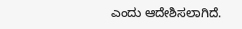ಎಂದು ಆದೇಶಿಸಲಾಗಿದೆ.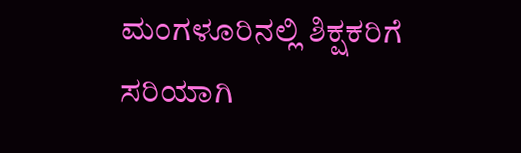ಮಂಗಳೂರಿನಲ್ಲಿ ಶಿಕ್ಷಕರಿಗೆ ಸರಿಯಾಗಿ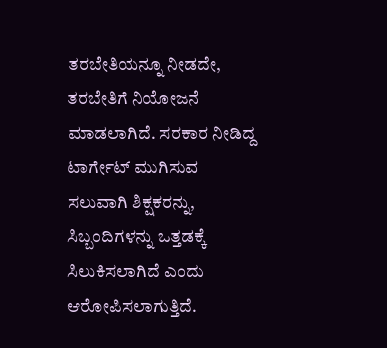ತರಬೇತಿಯನ್ನೂ ನೀಡದೇ, ತರಬೇತಿಗೆ ನಿಯೋಜನೆ ಮಾಡಲಾಗಿದೆ. ಸರಕಾರ ನೀಡಿದ್ದ ಟಾರ್ಗೇಟ್ ಮುಗಿಸುವ ಸಲುವಾಗಿ ಶಿಕ್ಷಕರನ್ನು, ಸಿಬ್ಬಂದಿಗಳನ್ನು ಒತ್ತಡಕ್ಕೆ ಸಿಲುಕಿಸಲಾಗಿದೆ ಎಂದು ಆರೋಪಿಸಲಾಗುತ್ತಿದೆ.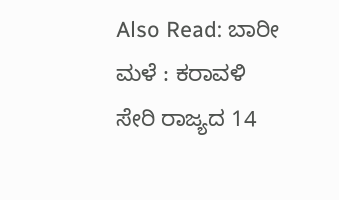Also Read: ಬಾರೀ ಮಳೆ : ಕರಾವಳಿ ಸೇರಿ ರಾಜ್ಯದ 14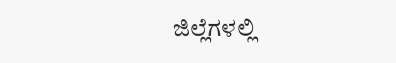ಜಿಲ್ಲೆಗಳಲ್ಲಿ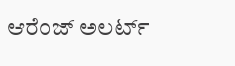ಆರೆಂಜ್ ಅಲರ್ಟ್